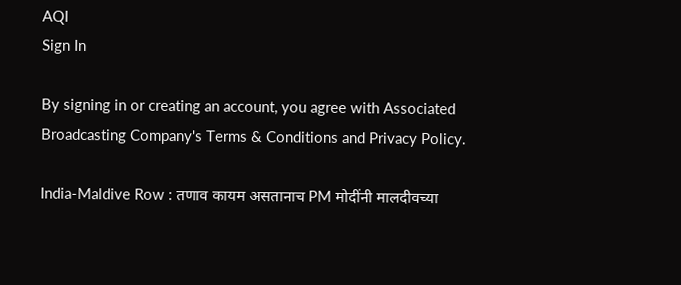AQI
Sign In

By signing in or creating an account, you agree with Associated Broadcasting Company's Terms & Conditions and Privacy Policy.

India-Maldive Row : तणाव कायम असतानाच PM मोदींनी मालदीवच्या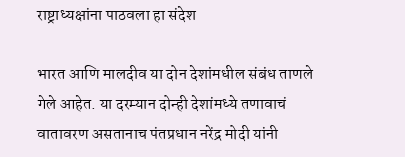राष्ट्राध्यक्षांना पाठवला हा संदेश

भारत आणि मालदीव या दोन देशांमधील संबंध ताणले गेले आहेत. या दरम्यान दोन्ही देशांमध्ये तणावाचं वातावरण असतानाच पंतप्रधान नरेंद्र मोदी यांनी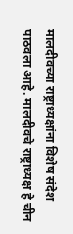मालदीवच्या राष्ट्राध्यक्षांना विशेष संदेश पाठवला आहे. मालदीवचे राष्ट्राध्यक्ष हे चीन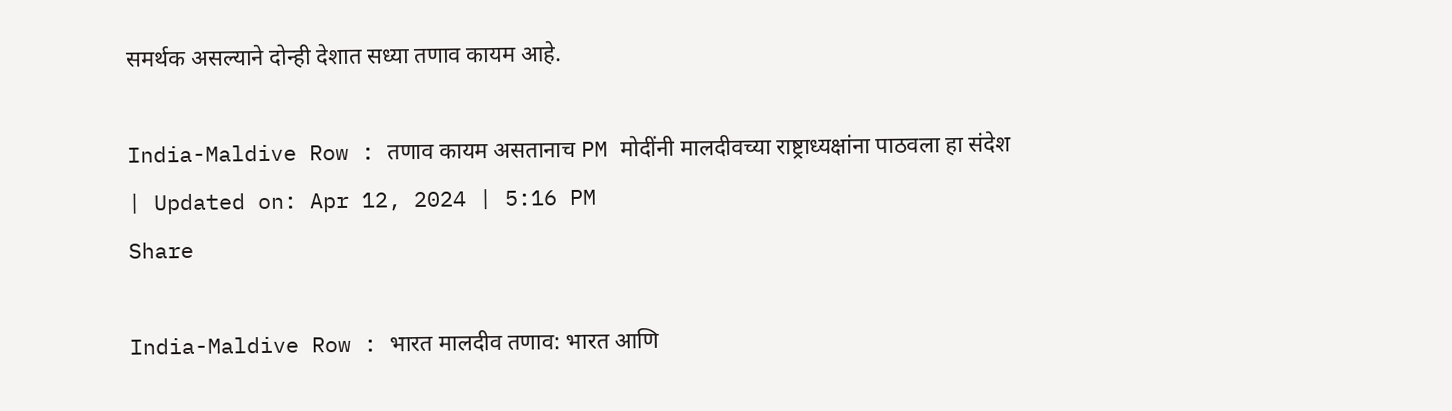समर्थक असल्याने दोन्ही देशात सध्या तणाव कायम आहे.

India-Maldive Row : तणाव कायम असतानाच PM मोदींनी मालदीवच्या राष्ट्राध्यक्षांना पाठवला हा संदेश
| Updated on: Apr 12, 2024 | 5:16 PM
Share

India-Maldive Row : भारत मालदीव तणाव: भारत आणि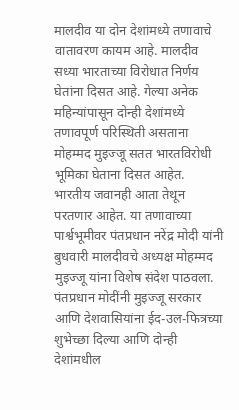मालदीव या दोन देशांमध्ये तणावाचे वातावरण कायम आहे. मालदीव सध्या भारताच्या विरोधात निर्णय घेतांना दिसत आहे. गेल्या अनेक महिन्यांपासून दोन्ही देशांमध्ये तणावपूर्ण परिस्थिती असताना मोहम्मद मुइज्जू सतत भारतविरोधी भूमिका घेताना दिसत आहेत. भारतीय जवानही आता तेथून परतणार आहेत. या तणावाच्या पार्श्वभूमीवर पंतप्रधान नरेंद्र मोदी यांनी बुधवारी मालदीवचे अध्यक्ष मोहम्मद मुइज्जू यांना विशेष संदेश पाठवला. पंतप्रधान मोदींनी मुइज्जू सरकार आणि देशवासियांना ईद-उल-फित्रच्या शुभेच्छा दिल्या आणि दोन्ही देशांमधील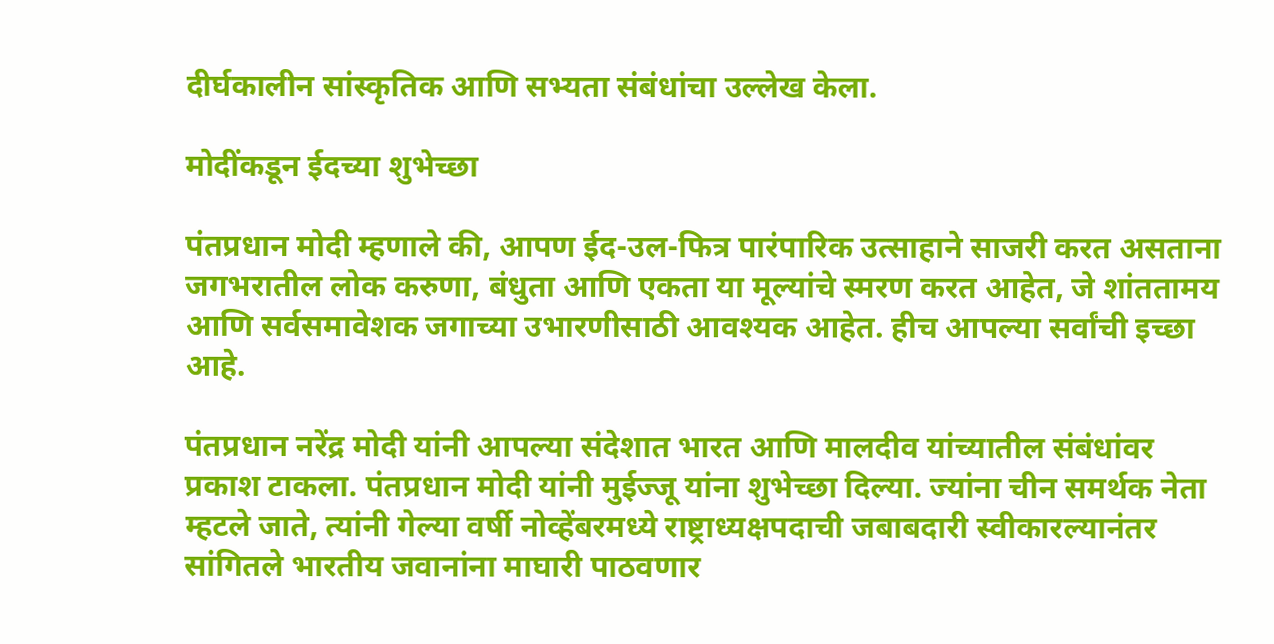दीर्घकालीन सांस्कृतिक आणि सभ्यता संबंधांचा उल्लेख केला.

मोदींकडून ईदच्या शुभेच्छा

पंतप्रधान मोदी म्हणाले की, आपण ईद-उल-फित्र पारंपारिक उत्साहाने साजरी करत असताना जगभरातील लोक करुणा, बंधुता आणि एकता या मूल्यांचे स्मरण करत आहेत, जे शांततामय आणि सर्वसमावेशक जगाच्या उभारणीसाठी आवश्यक आहेत. हीच आपल्या सर्वांची इच्छा आहे.

पंतप्रधान नरेंद्र मोदी यांनी आपल्या संदेशात भारत आणि मालदीव यांच्यातील संबंधांवर प्रकाश टाकला. पंतप्रधान मोदी यांनी मुईज्जू यांना शुभेच्छा दिल्या. ज्यांना चीन समर्थक नेता म्हटले जाते, त्यांनी गेल्या वर्षी नोव्हेंबरमध्ये राष्ट्राध्यक्षपदाची जबाबदारी स्वीकारल्यानंतर सांगितले भारतीय जवानांना माघारी पाठवणार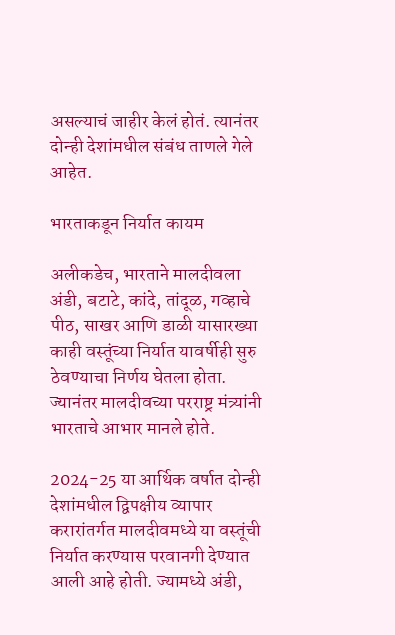असल्याचं जाहीर केलं होतं. त्यानंतर दोन्ही देशांमधील संबंध ताणले गेले आहेत.

भारताकडून निर्यात कायम

अलीकडेच, भारताने मालदीवला अंडी, बटाटे, कांदे, तांदूळ, गव्हाचे पीठ, साखर आणि डाळी यासारख्या काही वस्तूंच्या निर्यात यावर्षीही सुरु ठेवण्याचा निर्णय घेतला होता. ज्यानंतर मालदीवच्या परराष्ट्र मंत्र्यांनी भारताचे आभार मानले होते.

2024-25 या आर्थिक वर्षात दोन्ही देशांमधील द्विपक्षीय व्यापार करारांतर्गत मालदीवमध्ये या वस्तूंची निर्यात करण्यास परवानगी देण्यात आली आहे होती. ज्यामध्ये अंडी,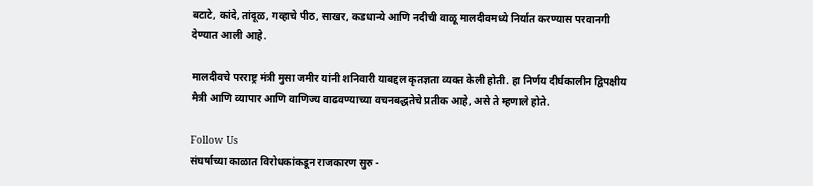बटाटे, कांदे, तांदूळ, गव्हाचे पीठ, साखर, कडधान्ये आणि नदीची वाळू मालदीवमध्ये निर्यात करण्यास परवानगी देण्यात आली आहे.

मालदीवचे परराष्ट्र मंत्री मुसा जमीर यांनी शनिवारी याबद्दल कृतज्ञता व्यक्त केली होती. हा निर्णय दीर्घकालीन द्विपक्षीय मैत्री आणि व्यापार आणि वाणिज्य वाढवण्याच्या वचनबद्धतेचे प्रतीक आहे, असे ते म्हणाले होते.

Follow Us
संघर्षाच्या काळात विरोधकांकडून राजकारण सुरु -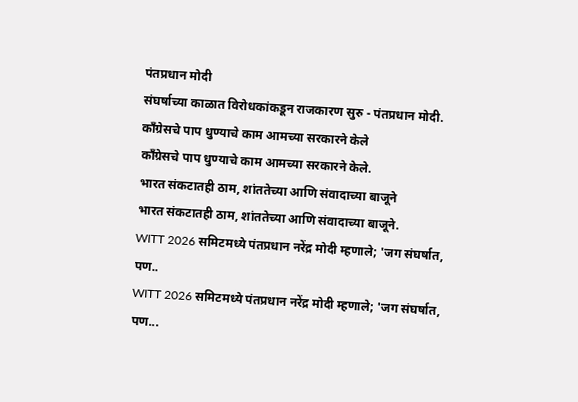पंतप्रधान मोदी
संघर्षाच्या काळात विरोधकांकडून राजकारण सुरु - पंतप्रधान मोदी.
काँग्रेसचे पाप धुण्याचे काम आमच्या सरकारने केले
काँग्रेसचे पाप धुण्याचे काम आमच्या सरकारने केले.
भारत संकटातही ठाम, शांततेच्या आणि संवादाच्या बाजूने
भारत संकटातही ठाम, शांततेच्या आणि संवादाच्या बाजूने.
WITT 2026 समिटमध्ये पंतप्रधान नरेंद्र मोदी म्हणाले; 'जग संघर्षात, पण..
WITT 2026 समिटमध्ये पंतप्रधान नरेंद्र मोदी म्हणाले; 'जग संघर्षात, पण...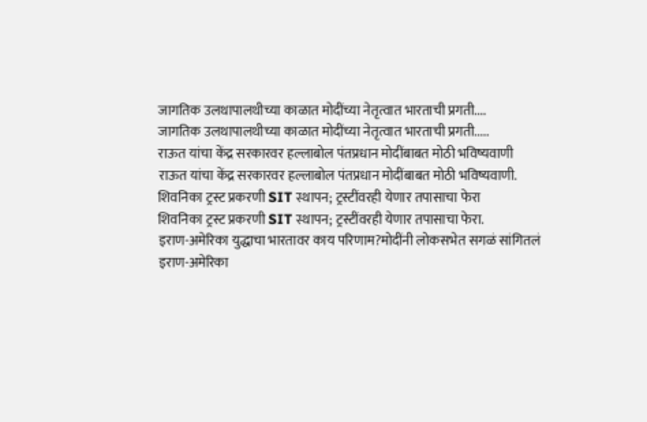जागतिक उलथापालथीच्या काळात मोदींच्या नेतृत्वात भारताची प्रगती....
जागतिक उलथापालथीच्या काळात मोदींच्या नेतृत्वात भारताची प्रगती.....
राऊत यांचा केंद्र सरकारवर हल्लाबोल पंतप्रधान मोदींबाबत मोठी भविष्यवाणी
राऊत यांचा केंद्र सरकारवर हल्लाबोल पंतप्रधान मोदींबाबत मोठी भविष्यवाणी.
शिवनिका ट्रस्ट प्रकरणी SIT स्थापन; ट्रस्टींवरही येणार तपासाचा फेरा
शिवनिका ट्रस्ट प्रकरणी SIT स्थापन; ट्रस्टींवरही येणार तपासाचा फेरा.
इराण-अमेरिका युद्धाचा भारतावर काय परिणाम?मोदींनी लोकसभेत सगळं सांगितलं
इराण-अमेरिका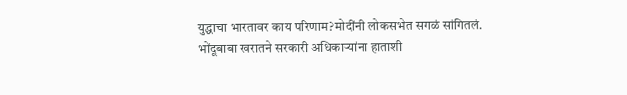युद्धाचा भारतावर काय परिणाम?मोदींनी लोकसभेत सगळं सांगितलं.
भोंदूबाबा खरातने सरकारी अधिकाऱ्यांना हाताशी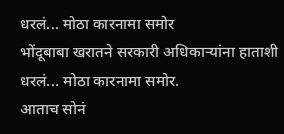धरलं... मोठा कारनामा समोर
भोंदूबाबा खरातने सरकारी अधिकाऱ्यांना हाताशी धरलं... मोठा कारनामा समोर.
आताच सोनं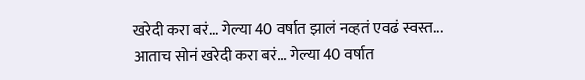खरेदी करा बरं... गेल्या 40 वर्षात झालं नव्हतं एवढं स्वस्त...
आताच सोनं खरेदी करा बरं... गेल्या 40 वर्षात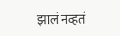झालं नव्हतं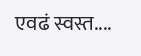एवढं स्वस्त....